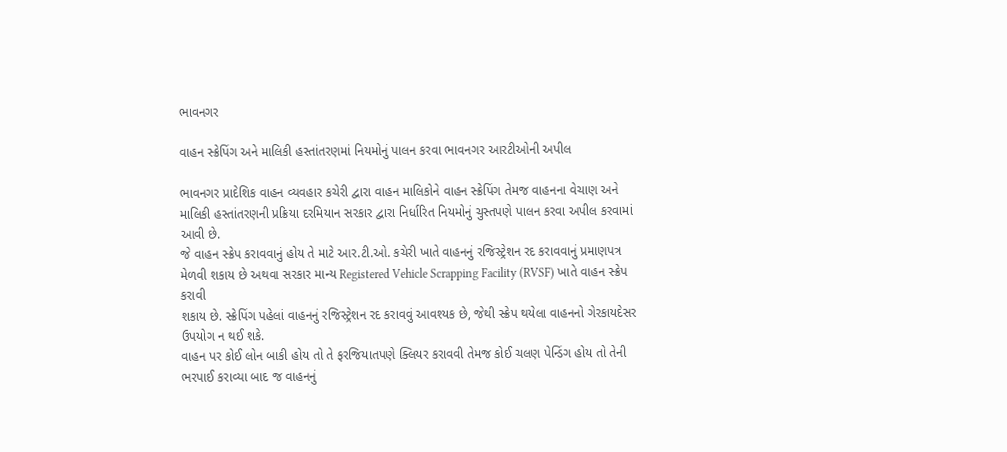ભાવનગર

વાહન સ્ક્રેપિંગ અને માલિકી હસ્તાંતરણમાં નિયમોનું પાલન કરવા ભાવનગર આરટીઓની અપીલ

ભાવનગર પ્રાદેશિક વાહન વ્યવહાર કચેરી દ્વારા વાહન માલિકોને વાહન સ્ક્રેપિંગ તેમજ વાહનના વેચાણ અને
માલિકી હસ્તાંતરણની પ્રક્રિયા દરમિયાન સરકાર દ્વારા નિર્ધારિત નિયમોનું ચુસ્તપણે પાલન કરવા અપીલ કરવામાં
આવી છે.
જે વાહન સ્ક્રેપ કરાવવાનું હોય તે માટે આર.ટી.ઓ. કચેરી ખાતે વાહનનું રજિસ્ટ્રેશન રદ કરાવવાનું પ્રમાણપત્ર
મેળવી શકાય છે અથવા સરકાર માન્ય Registered Vehicle Scrapping Facility (RVSF) ખાતે વાહન સ્ક્રેપ કરાવી
શકાય છે. સ્ક્રેપિંગ પહેલાં વાહનનું રજિસ્ટ્રેશન રદ કરાવવું આવશ્યક છે, જેથી સ્ક્રેપ થયેલા વાહનનો ગેરકાયદેસર
ઉપયોગ ન થઈ શકે.
વાહન પર કોઈ લોન બાકી હોય તો તે ફરજિયાતપણે ક્લિયર કરાવવી તેમજ કોઈ ચલણ પેન્ડિંગ હોય તો તેની
ભરપાઈ કરાવ્યા બાદ જ વાહનનું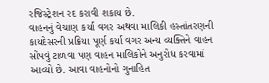રજિસ્ટ્રેશન રદ કરાવી શકાય છે.
વાહનનું વેચાણ કર્યા વગર અથવા માલિકી હસ્તાંતરણની કાયદેસરની પ્રક્રિયા પૂર્ણ કર્યા વગર અન્ય વ્યક્તિને વાહન
સોંપવું ટાળવા પણ વાહન માલિકોને અનુરોધ કરવામાં આવ્યો છે. આવા વાહનોનો ગુનાહિત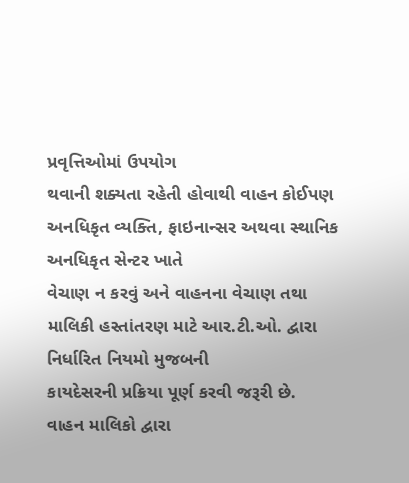પ્રવૃત્તિઓમાં ઉપયોગ
થવાની શક્યતા રહેતી હોવાથી વાહન કોઈપણ અનધિકૃત વ્યક્તિ, ફાઇનાન્સર અથવા સ્થાનિક અનધિકૃત સેન્ટર ખાતે
વેચાણ ન કરવું અને વાહનના વેચાણ તથા માલિકી હસ્તાંતરણ માટે આર.ટી.ઓ. દ્વારા નિર્ધારિત નિયમો મુજબની
કાયદેસરની પ્રક્રિયા પૂર્ણ કરવી જરૂરી છે.
વાહન માલિકો દ્વારા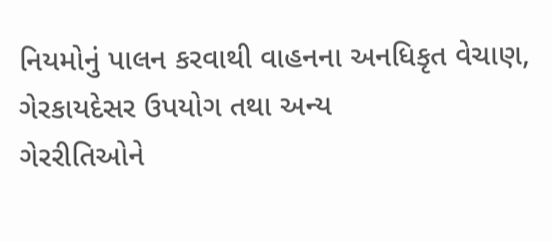નિયમોનું પાલન કરવાથી વાહનના અનધિકૃત વેચાણ, ગેરકાયદેસર ઉપયોગ તથા અન્ય
ગેરરીતિઓને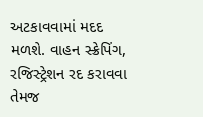અટકાવવામાં મદદ મળશે. વાહન સ્ક્રેપિંગ, રજિસ્ટ્રેશન રદ કરાવવા તેમજ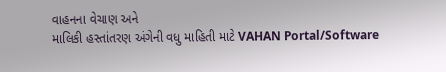વાહનના વેચાણ અને
માલિકી હસ્તાંતરણ અંગેની વધુ માહિતી માટે VAHAN Portal/Software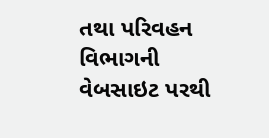તથા પરિવહન વિભાગની વેબસાઇટ પરથી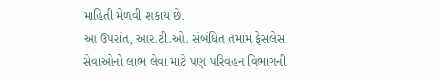માહિતી મેળવી શકાય છે.
આ ઉપરાંત, આર.ટી.ઓ. સંબંધિત તમામ ફેસલેસ સેવાઓનો લાભ લેવા માટે પણ પરિવહન વિભાગની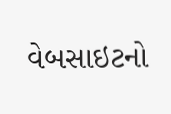વેબસાઇટનો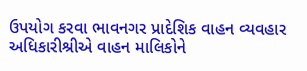ઉપયોગ કરવા ભાવનગર પ્રાદેશિક વાહન વ્યવહાર અધિકારીશ્રીએ વાહન માલિકોને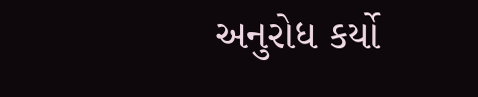અનુરોધ કર્યો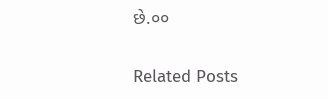છે.૦૦

Related Posts